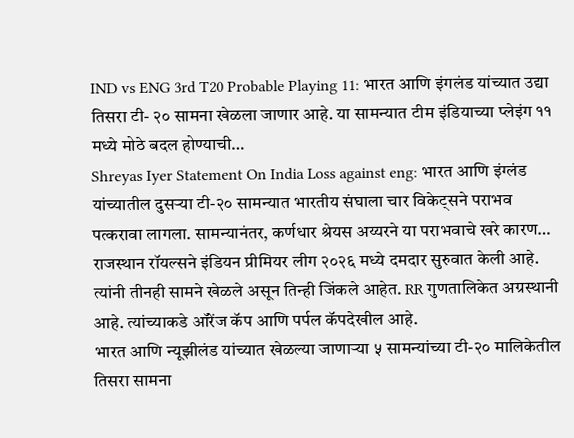IND vs ENG 3rd T20 Probable Playing 11: भारत आणि इंगलंड यांच्यात उद्या तिसरा टी- २० सामना खेळला जाणार आहे. या सामन्यात टीम इंडियाच्या प्लेइंग ११ मध्ये मोठे बदल होण्याची…
Shreyas Iyer Statement On India Loss against eng: भारत आणि इंग्लंड यांच्यातील दुसऱ्या टी-२० सामन्यात भारतीय संघाला चार विकेट्सने पराभव पत्करावा लागला. सामन्यानंतर, कर्णधार श्रेयस अय्यरने या पराभवाचे खरे कारण…
राजस्थान रॉयल्सने इंडियन प्रीमियर लीग २०२६ मध्ये दमदार सुरुवात केली आहे. त्यांनी तीनही सामने खेळले असून तिन्ही जिंकले आहेत. RR गुणतालिकेत अग्रस्थानी आहे. त्यांच्याकडे ऑरेंज कॅप आणि पर्पल कॅपदेखील आहे.
भारत आणि न्यूझीलंड यांच्यात खेळल्या जाणाऱ्या ५ सामन्यांच्या टी-२० मालिकेतील तिसरा सामना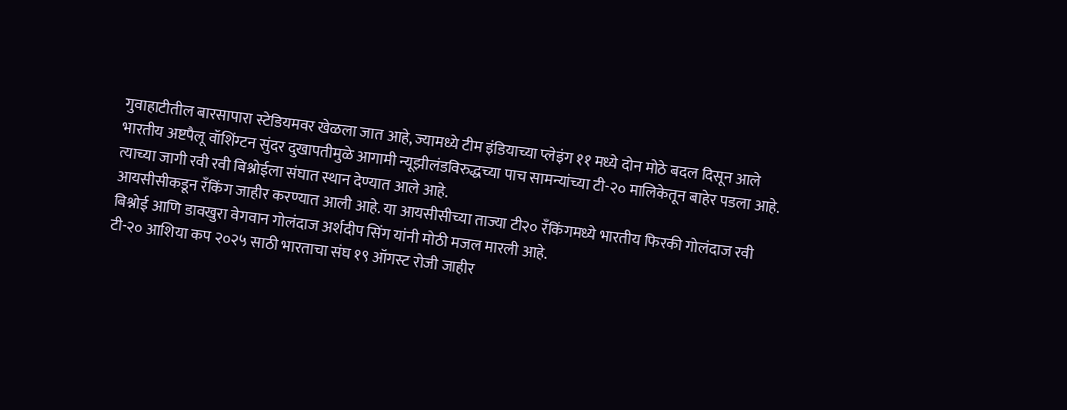गुवाहाटीतील बारसापारा स्टेडियमवर खेळला जात आहे, ज्यामध्ये टीम इंडियाच्या प्लेइंग ११ मध्ये दोन मोठे बदल दिसून आले
भारतीय अष्टपैलू वॉशिंग्टन सुंदर दुखापतीमुळे आगामी न्यूझीलंडविरुद्धच्या पाच सामन्यांच्या टी-२० मालिकेतून बाहेर पडला आहे. त्याच्या जागी रवी रवी बिश्नोईला संघात स्थान देण्यात आले आहे.
आयसीसीकडून रँकिंग जाहीर करण्यात आली आहे. या आयसीसीच्या ताज्या टी२० रँकिंगमध्ये भारतीय फिरकी गोलंदाज रवी बिश्नोई आणि डावखुरा वेगवान गोलंदाज अर्शदीप सिंग यांनी मोठी मजल मारली आहे.
टी-२० आशिया कप २०२५ साठी भारताचा संघ १९ ऑगस्ट रोजी जाहीर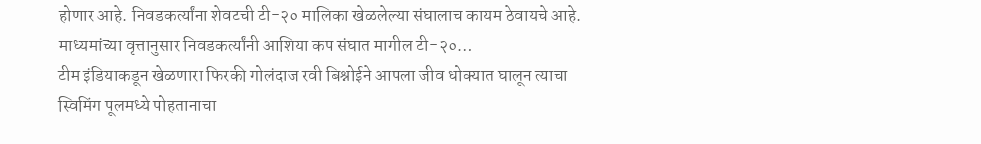होणार आहे. निवडकर्त्यांना शेवटची टी-२० मालिका खेळलेल्या संघालाच कायम ठेवायचे आहे. माध्यमांच्या वृत्तानुसार निवडकर्त्यांनी आशिया कप संघात मागील टी-२०…
टीम इंडियाकडून खेळणारा फिरकी गोलंदाज रवी बिश्नोईने आपला जीव धोक्यात घालून त्याचा स्विमिंग पूलमध्ये पोहतानाचा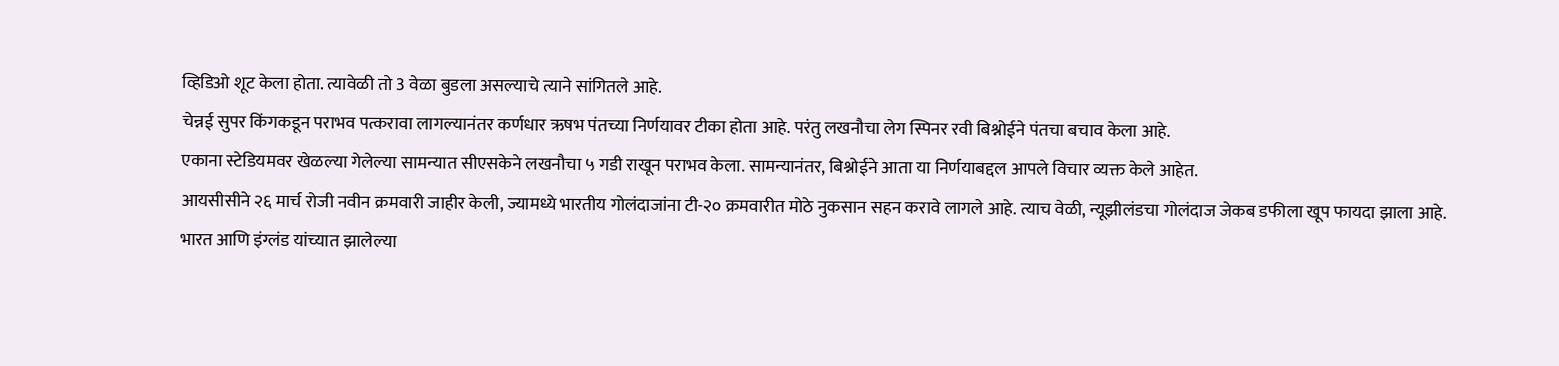व्हिडिओ शूट केला होता. त्यावेळी तो 3 वेळा बुडला असल्याचे त्याने सांगितले आहे.
चेन्नई सुपर किंगकडून पराभव पत्करावा लागल्यानंतर कर्णधार ऋषभ पंतच्या निर्णयावर टीका होता आहे. परंतु लखनौचा लेग स्पिनर रवी बिश्नोईने पंतचा बचाव केला आहे.
एकाना स्टेडियमवर खेळल्या गेलेल्या सामन्यात सीएसकेने लखनौचा ५ गडी राखून पराभव केला. सामन्यानंतर, बिश्नोईने आता या निर्णयाबद्दल आपले विचार व्यक्त केले आहेत.
आयसीसीने २६ मार्च रोजी नवीन क्रमवारी जाहीर केली, ज्यामध्ये भारतीय गोलंदाजांना टी-२० क्रमवारीत मोठे नुकसान सहन करावे लागले आहे. त्याच वेळी, न्यूझीलंडचा गोलंदाज जेकब डफीला खूप फायदा झाला आहे.
भारत आणि इंग्लंड यांच्यात झालेल्या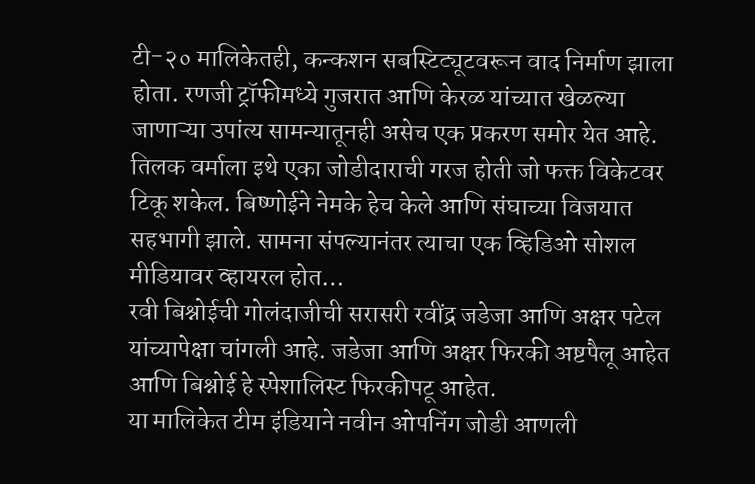टी-२० मालिकेतही, कन्कशन सबस्टिट्यूटवरून वाद निर्माण झाला होता. रणजी ट्रॉफीमध्ये गुजरात आणि केरळ यांच्यात खेळल्या जाणाऱ्या उपांत्य सामन्यातूनही असेच एक प्रकरण समोर येत आहे.
तिलक वर्माला इथे एका जोडीदाराची गरज होती जो फक्त विकेटवर टिकू शकेल. बिष्णोईने नेमके हेच केले आणि संघाच्या विजयात सहभागी झाले. सामना संपल्यानंतर त्याचा एक व्हिडिओ सोशल मीडियावर व्हायरल होत…
रवी बिश्नोईची गोलंदाजीची सरासरी रवींद्र जडेजा आणि अक्षर पटेल यांच्यापेक्षा चांगली आहे. जडेजा आणि अक्षर फिरकी अष्टपैलू आहेत आणि बिश्नोई हे स्पेशालिस्ट फिरकीपटू आहेत.
या मालिकेत टीम इंडियाने नवीन ओपनिंग जोडी आणली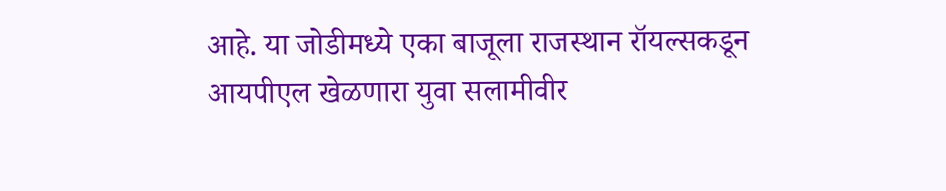आहे. या जोडीमध्ये एका बाजूला राजस्थान रॉयल्सकडून आयपीएल खेळणारा युवा सलामीवीर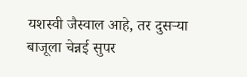यशस्वी जैस्वाल आहे, तर दुसऱ्या बाजूला चेन्नई सुपर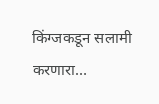किंग्जकडून सलामी करणारा…